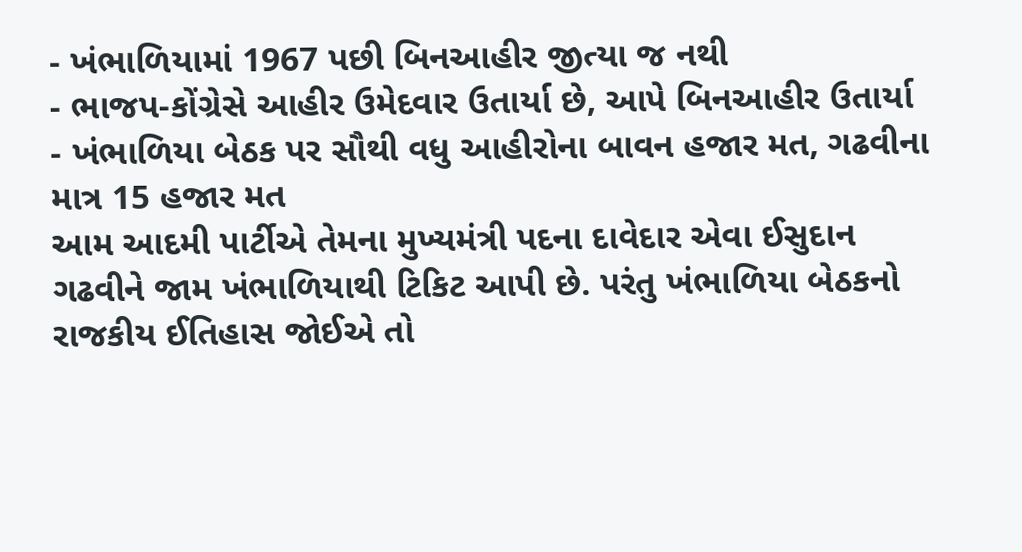- ખંભાળિયામાં 1967 પછી બિનઆહીર જીત્યા જ નથી
- ભાજપ-કોંગ્રેસે આહીર ઉમેદવાર ઉતાર્યા છે, આપે બિનઆહીર ઉતાર્યા
- ખંભાળિયા બેઠક પર સૌથી વધુ આહીરોના બાવન હજાર મત, ગઢવીના માત્ર 15 હજાર મત
આમ આદમી પાર્ટીએ તેમના મુખ્યમંત્રી પદના દાવેદાર એવા ઈસુદાન ગઢવીને જામ ખંભાળિયાથી ટિકિટ આપી છે. પરંતુ ખંભાળિયા બેઠકનો રાજકીય ઈતિહાસ જોઈએ તો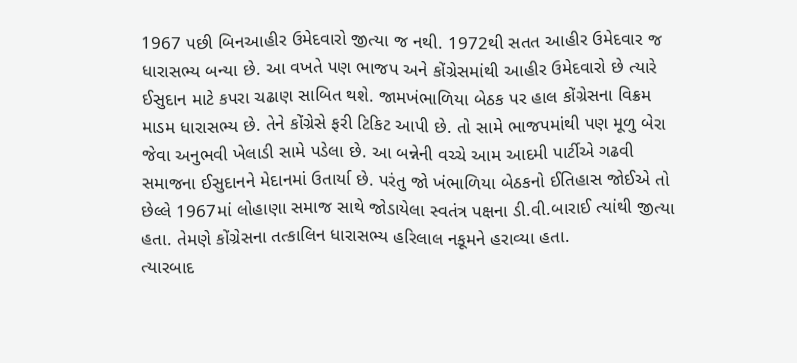1967 પછી બિનઆહીર ઉમેદવારો જીત્યા જ નથી. 1972થી સતત આહીર ઉમેદવાર જ ધારાસભ્ય બન્યા છે. આ વખતે પણ ભાજપ અને કોંગ્રેસમાંથી આહીર ઉમેદવારો છે ત્યારે ઈસુદાન માટે કપરા ચઢાણ સાબિત થશે. જામખંભાળિયા બેઠક પર હાલ કોંગ્રેસના વિક્રમ માડમ ધારાસભ્ય છે. તેને કોંગ્રેસે ફરી ટિકિટ આપી છે. તો સામે ભાજપમાંથી પણ મૂળુ બેરા જેવા અનુભવી ખેલાડી સામે પડેલા છે. આ બન્નેની વચ્ચે આમ આદમી પાર્ટીએ ગઢવી સમાજના ઈસુદાનને મેદાનમાં ઉતાર્યા છે. પરંતુ જો ખંભાળિયા બેઠકનો ઈતિહાસ જોઈએ તો છેલ્લે 1967માં લોહાણા સમાજ સાથે જોડાયેલા સ્વતંત્ર પક્ષના ડી.વી.બારાઈ ત્યાંથી જીત્યા હતા. તેમણે કોંગ્રેસના તત્કાલિન ધારાસભ્ય હરિલાલ નકૂમને હરાવ્યા હતા.
ત્યારબાદ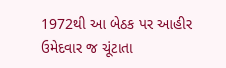1972થી આ બેઠક પર આહીર ઉમેદવાર જ ચૂંટાતા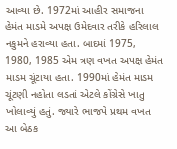આવ્યા છે. 1972માં આહીર સમાજના હેમંત માડમે અપક્ષ ઉમેદવાર તરીકે હરિલાલ નકુમને હરાવ્યા હતા. બાદમાં 1975, 1980, 1985 એમ ત્રણ વખત અપક્ષ હેમંત માડમ ચૂંટાયા હતા. 1990માં હેમંત માડમ ચૂંટણી નહોતા લડતાં એટલે કોંગ્રેસે ખાતુ ખોલાવ્યું હતું. જ્યારે ભાજપે પ્રથમ વખત આ બેઠક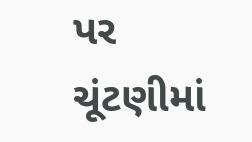પર ચૂંટણીમાં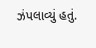ઝંપલાવ્યું હતું.